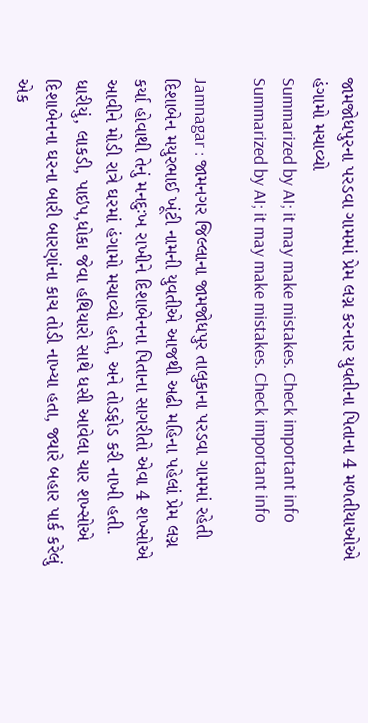જામજોધપુરના પરડવા ગામમાં પ્રેમ લગ્ન કરનાર યુવતીના પિતાના 4 મળતીયાઓએ હંગામો મચાવ્યો
Summarized by AI; it may make mistakes. Check important info
Summarized by AI; it may make mistakes. Check important info

Jamnagar : જામનગર જિલ્લાના જામજોધપુર તાલુકાના પરડવા ગામમાં રહેતી દિશાબેન મયુરભાઈ ખૂંટી નામની યુવતીએ આજથી અઢી મહિના પહેલાં પ્રેમ લગ્ન કર્યા હોવાથી તેનું મનદુઃખ રાખીને દિશાબેનના પિતાના સાગરીતો એવા 4 શખ્સોએ આવીને મોડી રાત્રે ઘરમાં હંગામો મચાવ્યો હતો, અને તોડફોડ કરી નાખી હતી.
ધારીયું, લાકડી, પાઇપ,ધોકા જેવા હથિયારો સાથે ધસી આવેલા ચાર શખ્સોએ દિશાબેનના ઘરના બારી બારણાંના કાચ તોડી નાખ્યા હતા, જ્યારે બહાર પાર્ક કરેલું એક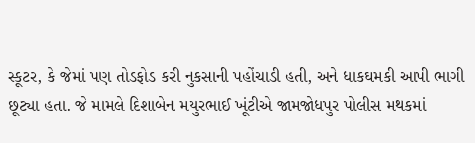સ્કૂટર, કે જેમાં પણ તોડફોડ કરી નુકસાની પહોંચાડી હતી, અને ધાકઘમકી આપી ભાગી છૂટ્યા હતા. જે મામલે દિશાબેન મયુરભાઈ ખૂંટીએ જામજોધપુર પોલીસ મથકમાં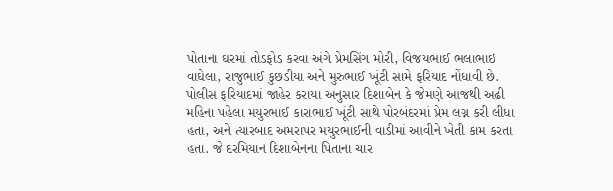પોતાના ઘરમાં તોડફોડ કરવા અંગે પ્રેમસિંગ મોરી, વિજયભાઈ ભલાભાઇ વાઘેલા, રાજુભાઈ કુછડીયા અને મુરુભાઈ ખૂંટી સામે ફરિયાદ નોંધાવી છે.
પોલીસ ફરિયાદમાં જાહેર કરાયા અનુસાર દિશાબેન કે જેમણે આજથી અઢી મહિના પહેલા મયુરભાઈ કારાભાઈ ખૂંટી સાથે પોરબંદરમાં પ્રેમ લગ્ન કરી લીધા હતા, અને ત્યારબાદ અમરાપર મયુરભાઈની વાડીમાં આવીને ખેતી કામ કરતા હતા. જે દરમિયાન દિશાબેનના પિતાના ચાર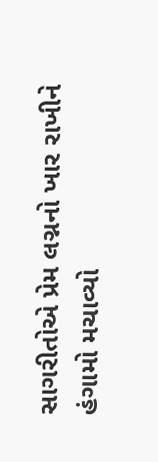સાગરીતોએ પ્રેમ લગ્નનો ખાર રાખીને હંગામો મચાવ્યો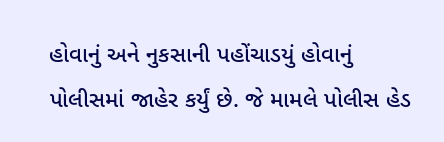હોવાનું અને નુકસાની પહોંચાડયું હોવાનું પોલીસમાં જાહેર કર્યું છે. જે મામલે પોલીસ હેડ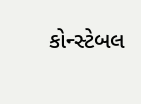કોન્સ્ટેબલ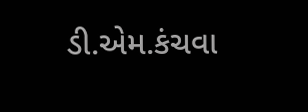ડી.એમ.કંચવા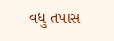વધુ તપાસ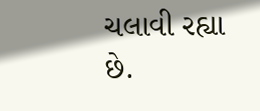ચલાવી રહ્યા છે.